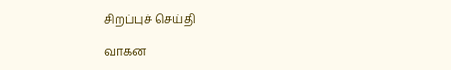சிறப்புச் செய்தி

வாகன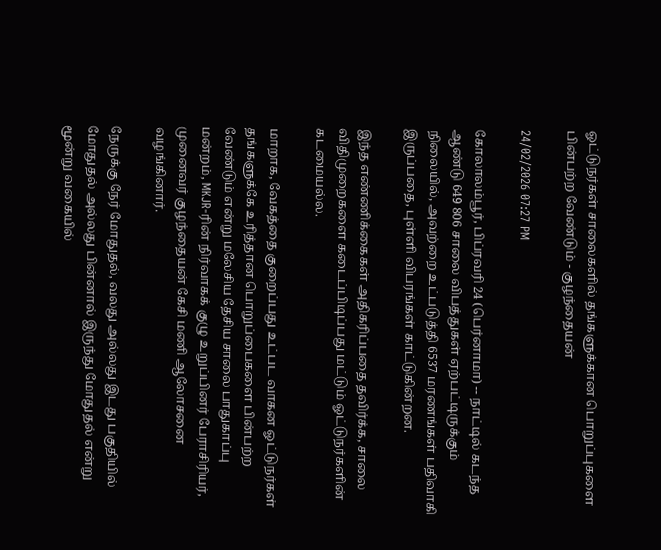ஓட்டுநர்கள் சாலைகளில் தங்களுக்கான பொறுப்புகளை பின்பற்ற வேண்டும் - குழந்தையன்

24/02/2026 07:27 PM

கோலாலம்பூர், பிப்ரவரி 24 (பெர்னாமா) -- நாட்டில் கடந்த ஆண்டு 649 806 சாலை விபத்துகள் ஏற்பட்டிருக்கும் நிலையில், அவற்றை உட்படுத்தி 6537 மரணங்கள் பதிவாகி இருப்பதை, புள்ளி விபரங்கள் காட்டுகின்றன.

இந்த எண்ணிக்கைகள் அதிகரிப்பதை தவிர்க்க, சாலை விதிமுறைகளை கடைப்பிடிப்பது மட்டும் ஓட்டுநர்களின் கடமையல்ல.

மாறாக, வேகத்தை குறைப்பது உட்பட வாகன ஓட்டுநர்கள் தங்களுக்கே உரித்தான பொறுப்பைகளை பின்பற்ற வேண்டும் என்று மலேசிய தேசிய சாலை பாதுகாப்பு மன்றம், MKJR-ரின் நிர்வாகக் குழு உறுப்பினர் பேராசிரியர், முனைவர் குழந்தையன் கேசி மணி ஆலோசனை வழங்கினார்.

நேருக்கு நேர் மோதுதல், வலது அல்லது இடது பகுதியில் மோதுதல் அல்லது பின்னால் இருந்து மோதுதல் என்று மூன்று வகையில்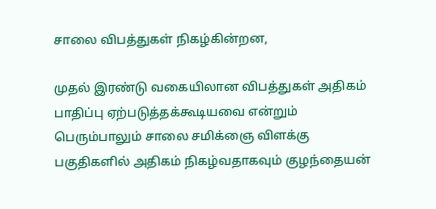சாலை விபத்துகள் நிகழ்கின்றன,

முதல் இரண்டு வகையிலான விபத்துகள் அதிகம் பாதிப்பு ஏற்படுத்தக்கூடியவை என்றும் பெரும்பாலும் சாலை சமிக்ஞை விளக்கு பகுதிகளில் அதிகம் நிகழ்வதாகவும் குழந்தையன்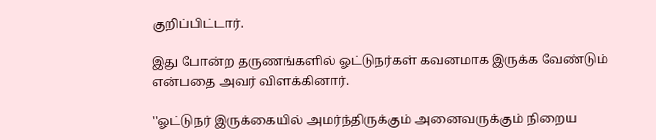குறிப்பிட்டார்.

இது போன்ற தருணங்களில் ஓட்டுநர்கள் கவனமாக இருக்க வேண்டும் என்பதை அவர் விளக்கினார்.

''ஓட்டுநர் இருக்கையில் அமர்ந்திருக்கும் அனைவருக்கும் நிறைய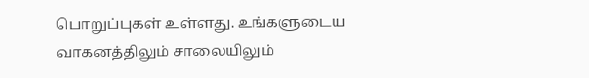பொறுப்புகள் உள்ளது. உங்களுடைய வாகனத்திலும் சாலையிலும்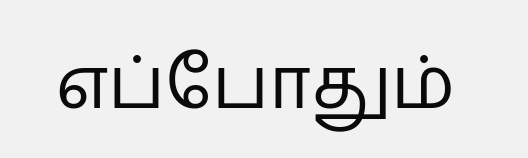எப்போதும்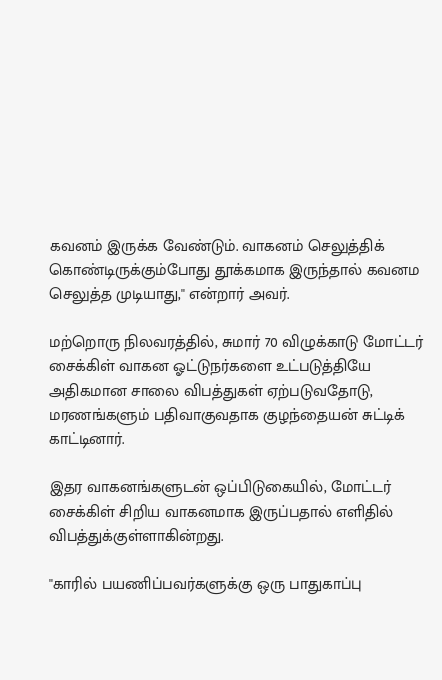கவனம் இருக்க வேண்டும். வாகனம் செலுத்திக் கொண்டிருக்கும்போது தூக்கமாக இருந்தால் கவனம செலுத்த முடியாது,'' என்றார் அவர்.

மற்றொரு நிலவரத்தில், சுமார் 70 விழுக்காடு மோட்டர் சைக்கிள் வாகன ஓட்டுநர்களை உட்படுத்தியே அதிகமான சாலை விபத்துகள் ஏற்படுவதோடு, மரணங்களும் பதிவாகுவதாக குழந்தையன் சுட்டிக் காட்டினார்.

இதர வாகனங்களுடன் ஒப்பிடுகையில், மோட்டர் சைக்கிள் சிறிய வாகனமாக இருப்பதால் எளிதில் விபத்துக்குள்ளாகின்றது.

''காரில் பயணிப்பவர்களுக்கு ஒரு பாதுகாப்பு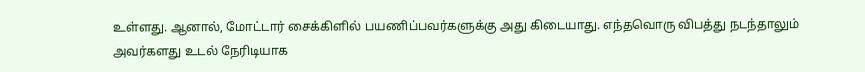உள்ளது. ஆனால், மோட்டார் சைக்கிளில் பயணிப்பவர்களுக்கு அது கிடையாது. எந்தவொரு விபத்து நடந்தாலும் அவர்களது உடல் நேரிடியாக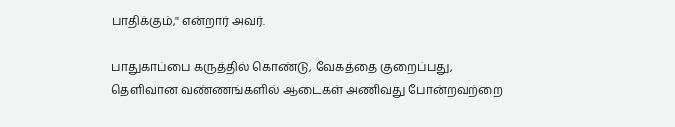பாதிக்கும்,'' என்றார் அவர்.

பாதுகாப்பை கருத்தில் கொண்டு, வேகத்தை குறைப்பது, தெளிவான வண்ணங்களில் ஆடைகள் அணிவது போன்றவற்றை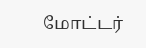மோட்டர்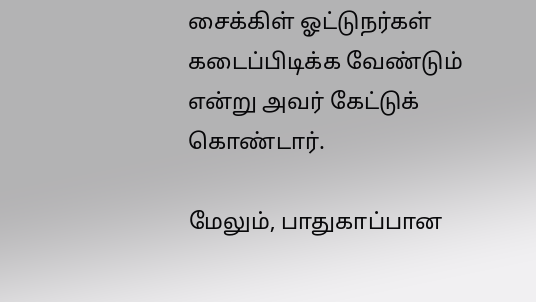சைக்கிள் ஓட்டுநர்கள் கடைப்பிடிக்க வேண்டும் என்று அவர் கேட்டுக் கொண்டார்.

மேலும், பாதுகாப்பான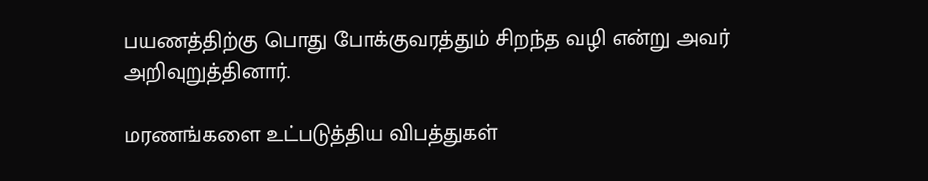பயணத்திற்கு பொது போக்குவரத்தும் சிறந்த வழி என்று அவர் அறிவுறுத்தினார்.

மரணங்களை உட்படுத்திய விபத்துகள்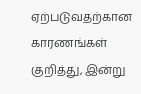ஏற்படுவதற்கான காரணங்கள் குறித்து, இன்று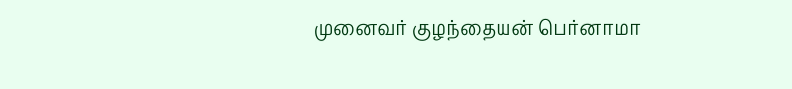முனைவர் குழந்தையன் பெர்னாமா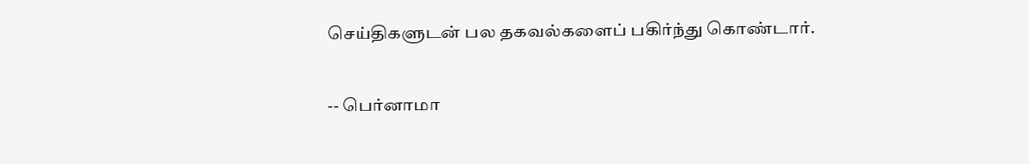செய்திகளுடன் பல தகவல்களைப் பகிர்ந்து கொண்டார்.

-- பெர்னாமா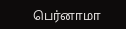பெர்னாமா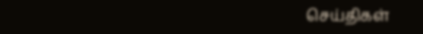செய்திகள்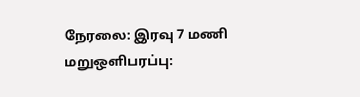நேரலை: இரவு 7 மணி மறுஒளிபரப்பு: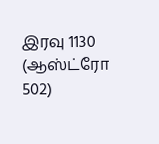இரவு 1130 (ஆஸ்ட்ரோ 502)